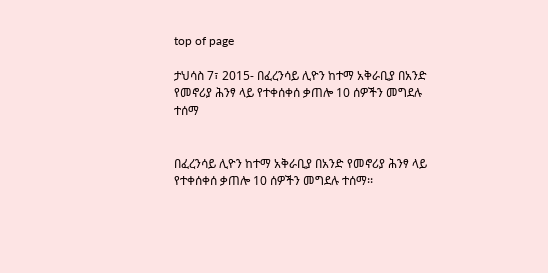top of page

ታህሳስ 7፣ 2015- በፈረንሳይ ሊዮን ከተማ አቅራቢያ በአንድ የመኖሪያ ሕንፃ ላይ የተቀሰቀሰ ቃጠሎ 10 ሰዎችን መግደሉ ተሰማ


በፈረንሳይ ሊዮን ከተማ አቅራቢያ በአንድ የመኖሪያ ሕንፃ ላይ የተቀሰቀሰ ቃጠሎ 10 ሰዎችን መግደሉ ተሰማ፡፡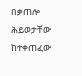በቃጠሎ ሕይወታቸው ከተቀጠፈው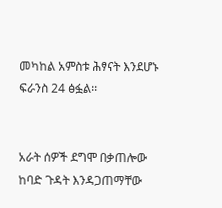መካከል አምስቱ ሕፃናት እንደሆኑ ፍራንስ 24 ፅፏል፡፡


አራት ሰዎች ደግሞ በቃጠሎው ከባድ ጉዳት እንዳጋጠማቸው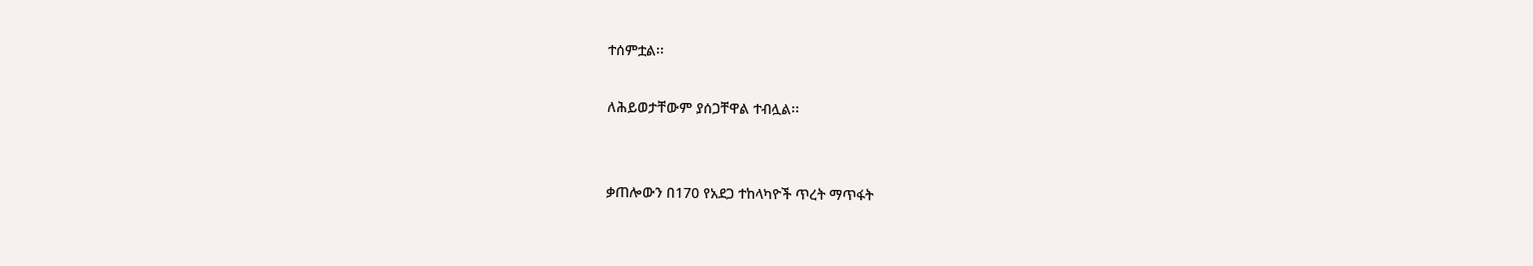ተሰምቷል፡፡

ለሕይወታቸውም ያሰጋቸዋል ተብሏል፡፡


ቃጠሎውን በ170 የአደጋ ተከላካዮች ጥረት ማጥፋት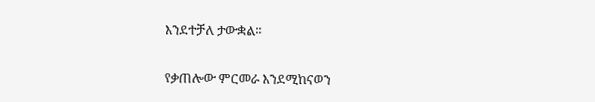እንደተቻለ ታውቋል፡፡


የቃጠሎው ምርመራ እንደሚከናወን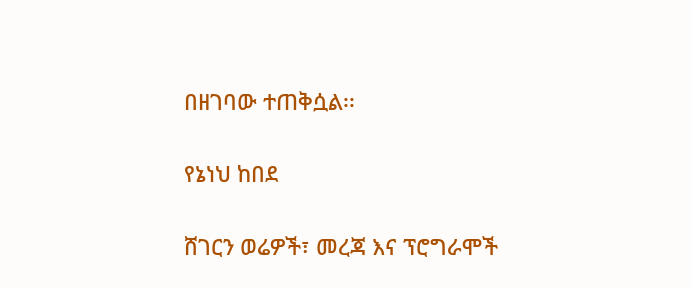በዘገባው ተጠቅሷል፡፡


የኔነህ ከበደ


ሸገርን ወሬዎች፣ መረጃ እና ፕሮግራሞች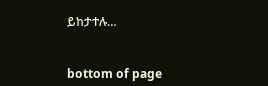ይከታተሉ…


bottom of page